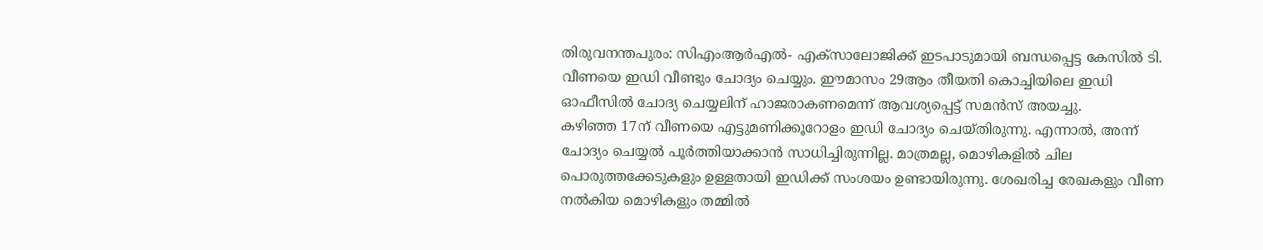തിരുവനന്തപുരം: സിഎംആർഎൽ- എക്സാലോജിക്ക് ഇടപാടുമായി ബന്ധപ്പെട്ട കേസിൽ ടി. വീണയെ ഇഡി വീണ്ടും ചോദ്യം ചെയ്യും. ഈമാസം 29ആം തീയതി കൊച്ചിയിലെ ഇഡി ഓഫീസിൽ ചോദ്യ ചെയ്യലിന് ഹാജരാകണമെന്ന് ആവശ്യപ്പെട്ട് സമൻസ് അയച്ചു.
കഴിഞ്ഞ 17ന് വീണയെ എട്ടുമണിക്കൂറോളം ഇഡി ചോദ്യം ചെയ്തിരുന്നു. എന്നാൽ, അന്ന് ചോദ്യം ചെയ്യൽ പൂർത്തിയാക്കാൻ സാധിച്ചിരുന്നില്ല. മാത്രമല്ല, മൊഴികളിൽ ചില പൊരുത്തക്കേടുകളും ഉള്ളതായി ഇഡിക്ക് സംശയം ഉണ്ടായിരുന്നു. ശേഖരിച്ച രേഖകളും വീണ നൽകിയ മൊഴികളും തമ്മിൽ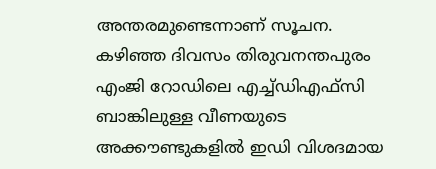അന്തരമുണ്ടെന്നാണ് സൂചന.
കഴിഞ്ഞ ദിവസം തിരുവനന്തപുരം എംജി റോഡിലെ എച്ച്ഡിഎഫ്സി ബാങ്കിലുള്ള വീണയുടെ അക്കൗണ്ടുകളിൽ ഇഡി വിശദമായ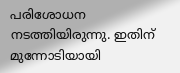പരിശോധന നടത്തിയിരുന്നു. ഇതിന് മുന്നോടിയായി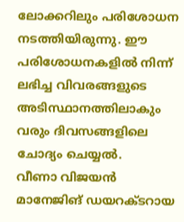ലോക്കറിലും പരിശോധന നടത്തിയിരുന്നു. ഈ പരിശോധനകളിൽ നിന്ന് ലഭിച്ച വിവരങ്ങളുടെ അടിസ്ഥാനത്തിലാകും വരും ദിവസങ്ങളിലെ ചോദ്യം ചെയ്യൽ.
വീണാ വിജയൻ മാനേജിങ് ഡയറക്ടറായ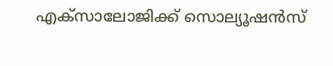എക്സാലോജിക്ക് സൊല്യൂഷൻസ്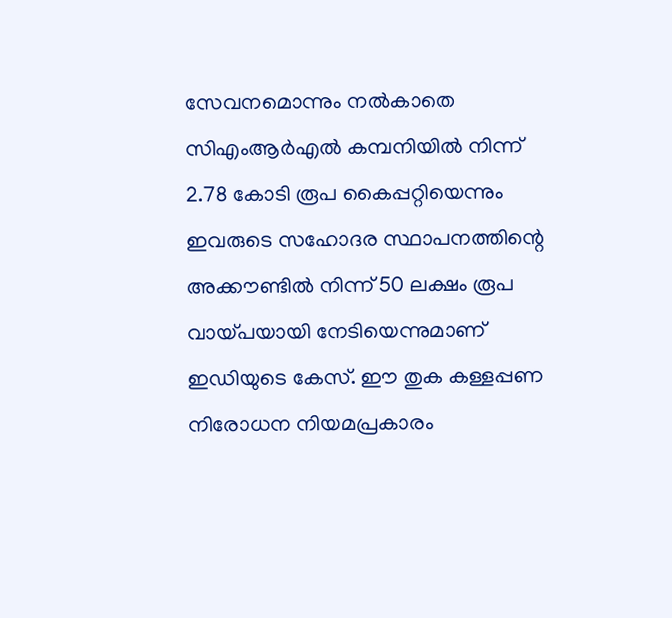സേവനമൊന്നും നൽകാതെ സിഎംആർഎൽ കമ്പനിയിൽ നിന്ന് 2.78 കോടി രൂപ കൈപ്പറ്റിയെന്നും ഇവരുടെ സഹോദര സ്ഥാപനത്തിന്റെ അക്കൗണ്ടിൽ നിന്ന് 50 ലക്ഷം രൂപ വായ്പയായി നേടിയെന്നുമാണ് ഇഡിയുടെ കേസ്. ഈ തുക കള്ളപ്പണ നിരോധന നിയമപ്രകാരം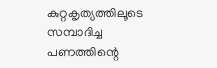കുറ്റകൃത്യത്തിലൂടെ സമ്പാദിച്ച പണത്തിന്റെ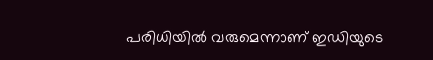പരിധിയിൽ വരുമെന്നാണ് ഇഡിയുടെ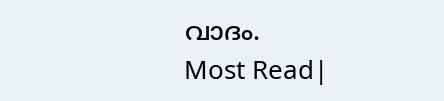വാദം.
Most Read|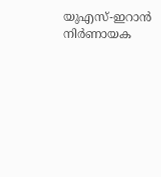യുഎസ്-ഇറാൻ നിർണായക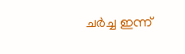ചർച്ച ഇന്ന്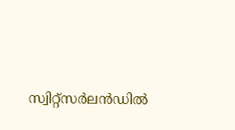സ്വിറ്റ്സർലൻഡിൽ